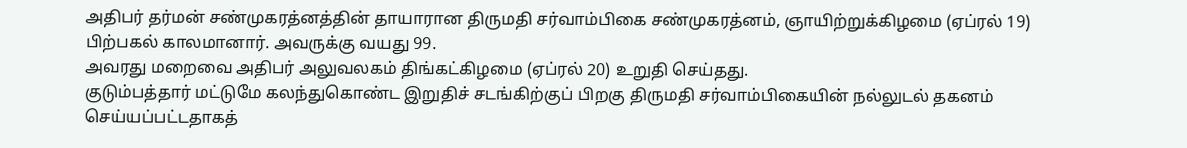அதிபர் தர்மன் சண்முகரத்னத்தின் தாயாரான திருமதி சர்வாம்பிகை சண்முகரத்னம், ஞாயிற்றுக்கிழமை (ஏப்ரல் 19) பிற்பகல் காலமானார். அவருக்கு வயது 99.
அவரது மறைவை அதிபர் அலுவலகம் திங்கட்கிழமை (ஏப்ரல் 20) உறுதி செய்தது.
குடும்பத்தார் மட்டுமே கலந்துகொண்ட இறுதிச் சடங்கிற்குப் பிறகு திருமதி சர்வாம்பிகையின் நல்லுடல் தகனம் செய்யப்பட்டதாகத்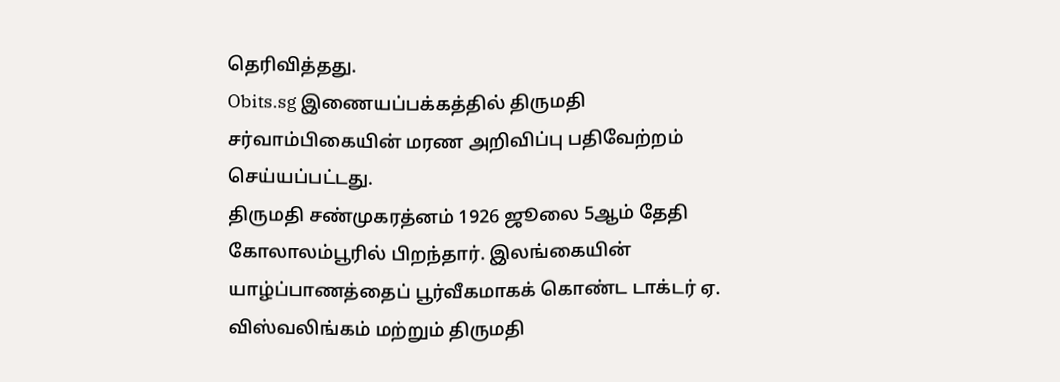தெரிவித்தது.
Obits.sg இணையப்பக்கத்தில் திருமதி சர்வாம்பிகையின் மரண அறிவிப்பு பதிவேற்றம் செய்யப்பட்டது.
திருமதி சண்முகரத்னம் 1926 ஜூலை 5ஆம் தேதி கோலாலம்பூரில் பிறந்தார். இலங்கையின் யாழ்ப்பாணத்தைப் பூர்வீகமாகக் கொண்ட டாக்டர் ஏ. விஸ்வலிங்கம் மற்றும் திருமதி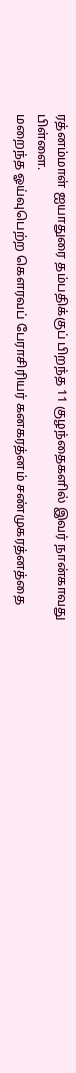ரத்னம்மாள் ஐயாதுரை தம்பதிக்குப் பிறந்த 11 குழந்தைகளில் இவர் நான்காவது பிள்ளை.
மறைந்த ஓய்வுபெற்ற கௌரவப் பேராசிரியர் கனகரத்னம் சண்முகரத்னத்தை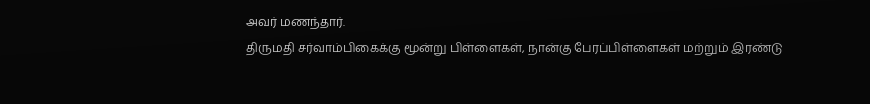அவர் மணந்தார்.
திருமதி சர்வாம்பிகைக்கு மூன்று பிள்ளைகள், நான்கு பேரப்பிள்ளைகள் மற்றும் இரண்டு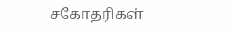சகோதரிகள்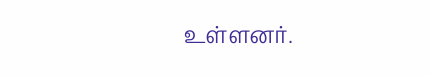உள்ளனர்.